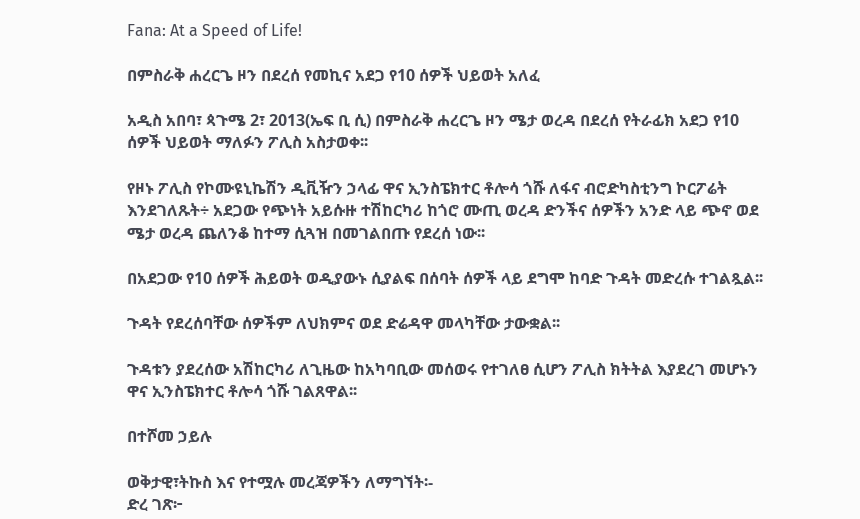Fana: At a Speed of Life!

በምስራቅ ሐረርጌ ዞን በደረሰ የመኪና አደጋ የ10 ሰዎች ህይወት አለፈ

አዲስ አበባ፣ ጳጉሜ 2፣ 2013(ኤፍ ቢ ሲ) በምስራቅ ሐረርጌ ዞን ሜታ ወረዳ በደረሰ የትራፊክ አደጋ የ10 ሰዎች ህይወት ማለፉን ፖሊስ አስታወቀ፡፡

የዞኑ ፖሊስ የኮሙዩኒኬሽን ዲቪዥን ኃላፊ ዋና ኢንስፔክተር ቶሎሳ ጎሹ ለፋና ብሮድካስቲንግ ኮርፖሬት እንደገለጹት÷ አደጋው የጭነት አይሱዙ ተሽከርካሪ ከጎሮ ሙጢ ወረዳ ድንችና ሰዎችን አንድ ላይ ጭኖ ወደ ሜታ ወረዳ ጨለንቆ ከተማ ሲጓዝ በመገልበጡ የደረሰ ነው፡፡

በአደጋው የ10 ሰዎች ሕይወት ወዲያውኑ ሲያልፍ በሰባት ሰዎች ላይ ደግሞ ከባድ ጉዳት መድረሱ ተገልጿል፡፡

ጉዳት የደረሰባቸው ሰዎችም ለህክምና ወደ ድሬዳዋ መላካቸው ታውቋል፡፡

ጉዳቱን ያደረሰው አሽከርካሪ ለጊዜው ከአካባቢው መሰወሩ የተገለፀ ሲሆን ፖሊስ ክትትል እያደረገ መሆኑን ዋና ኢንስፔክተር ቶሎሳ ጎሹ ገልጸዋል፡፡

በተሾመ ኃይሉ

ወቅታዊ፣ትኩስ እና የተሟሉ መረጃዎችን ለማግኘት፡-
ድረ ገጽ፦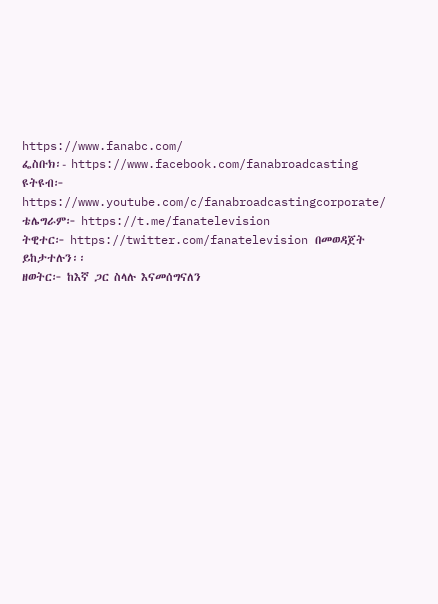https://www.fanabc.com/
ፌስቡክ፡- https://www.facebook.com/fanabroadcasting
ዩትዩብ፦ https://www.youtube.com/c/fanabroadcastingcorporate/
ቴሌግራም፦ https://t.me/fanatelevision
ትዊተር፦ https://twitter.com/fanatelevision በመወዳጀት ይከታተሉን፡፡
ዘወትር፦ ከእኛ ጋር ስላሉ እናመሰግናለን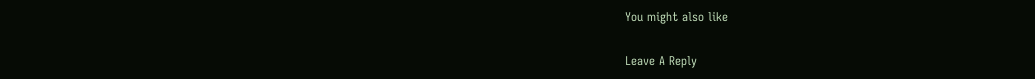You might also like

Leave A Reply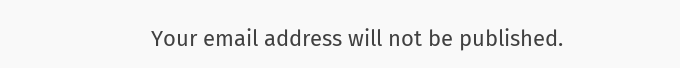Your email address will not be published.